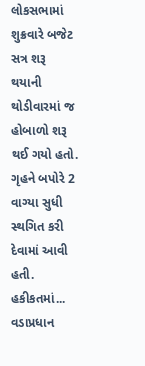લોકસભામાં શુક્રવારે બજેટ સત્ર શરૂ થયાની થોડીવારમાં જ હોબાળો શરૂ થઈ ગયો હતો. ગૃહને બપોરે 2 વાગ્યા સુધી સ્થગિત કરી દેવામાં આવી હતી. હકીકતમાં...
વડાપ્રધાન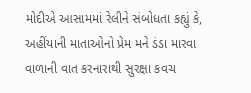મોદીએ આસામમાં રેલીને સંબોધતા કહ્યું કે, અહીંયાની માતાઓનો પ્રેમ મને ડંડા મારવા વાળાની વાત કરનારાથી સુરક્ષા કવચ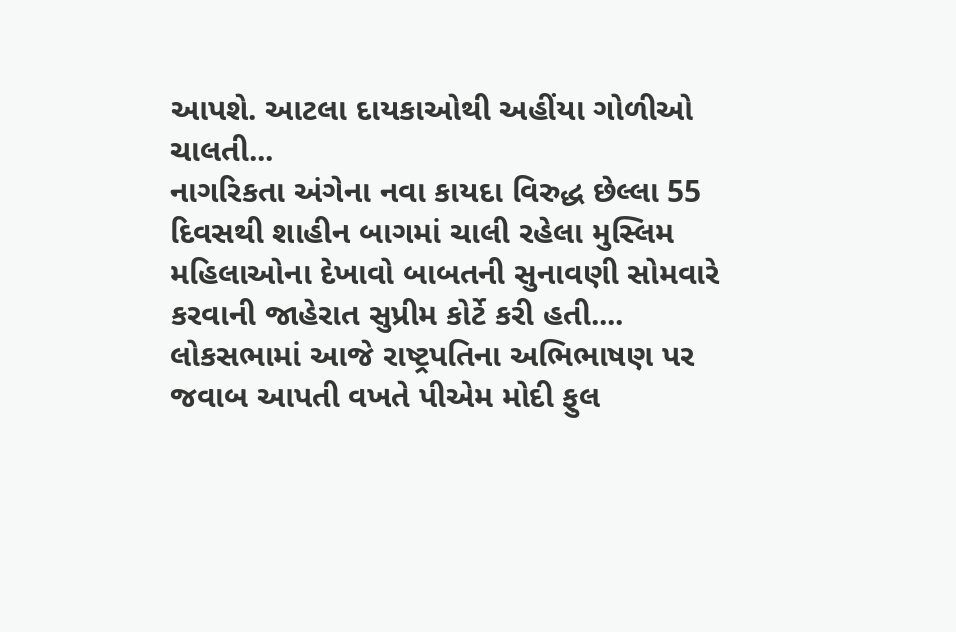આપશે. આટલા દાયકાઓથી અહીંયા ગોળીઓ ચાલતી...
નાગરિકતા અંગેના નવા કાયદા વિરુદ્ધ છેલ્લા 55 દિવસથી શાહીન બાગમાં ચાલી રહેલા મુસ્લિમ મહિલાઓના દેખાવો બાબતની સુનાવણી સોમવારે કરવાની જાહેરાત સુપ્રીમ કોર્ટે કરી હતી....
લોકસભામાં આજે રાષ્ટ્રપતિના અભિભાષણ પર જવાબ આપતી વખતે પીએમ મોદી ફુલ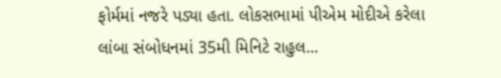ફોર્મમાં નજરે પડ્યા હતા. લોકસભામાં પીએમ મોદીએ કરેલા લાંબા સંબોધનમાં 35મી મિનિટે રાહુલ...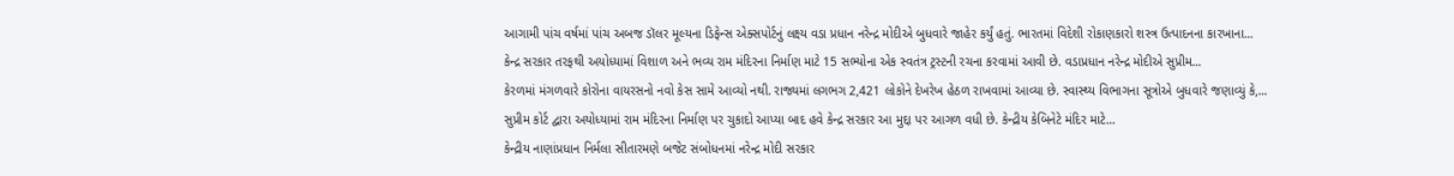આગામી પાંચ વર્ષમાં પાંચ અબજ ડૉલર મૂલ્યના ડિફેન્સ એક્સપોર્ટનું લક્ષ્ય વડા પ્રધાન નરેન્દ્ર મોદીએ બુધવારે જાહેર કર્યું હતું. ભારતમાં વિદેશી રોકાણકારો શસ્ત્ર ઉત્પાદનના કારખાના...
કેન્દ્ર સરકાર તરફથી અયોધ્યામાં વિશાળ અને ભવ્ય રામ મંદિરના નિર્માણ માટે 15 સભ્યોના એક સ્વતંત્ર ટ્રસ્ટની રચના કરવામાં આવી છે. વડાપ્રધાન નરેન્દ્ર મોદીએ સુપ્રીમ...
કેરળમાં મંગળવારે કોરોના વાયરસનો નવો કેસ સામે આવ્યો નથી. રાજ્યમાં લગભગ 2,421 લોકોને દેખરેખ હેઠળ રાખવામાં આવ્યા છે. સ્વાસ્થ્ય વિભાગના સૂત્રોએ બુધવારે જણાવ્યું કે,...
સુપ્રીમ કોર્ટ દ્વારા અયોધ્યામાં રામ મંદિરના નિર્માણ પર ચુકાદો આપ્યા બાદ હવે કેન્દ્ર સરકાર આ મુદ્દા પર આગળ વધી છે. કેન્દ્રીય કેબિનેટે મંદિર માટે...
કેન્દ્રીય નાણાંપ્રધાન નિર્મલા સીતારમણે બજેટ સંબોધનમાં નરેન્દ્ર મોદી સરકાર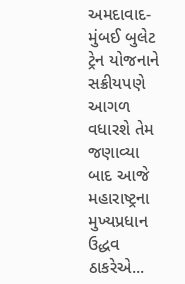અમદાવાદ-મુંબઈ બુલેટ ટ્રેન યોજનાને સક્રીયપણે આગળ વધારશે તેમ જણાવ્યા બાદ આજે મહારાષ્ટ્રના મુખ્યપ્રધાન ઉદ્ધવ ઠાકરેએ...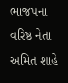ભાજપના વરિષ્ઠ નેતા અમિત શાહે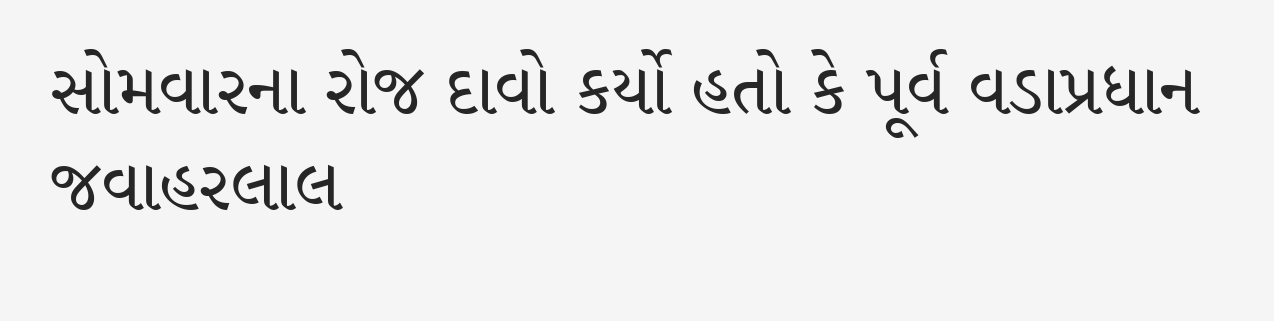સોમવારના રોજ દાવો કર્યો હતો કે પૂર્વ વડાપ્રધાન જવાહરલાલ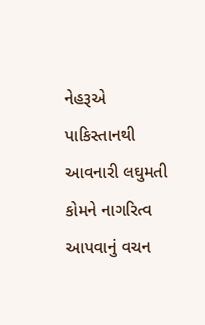નેહરૂએ પાકિસ્તાનથી આવનારી લઘુમતી કોમને નાગરિત્વ આપવાનું વચન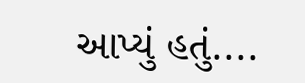આપ્યું હતું....